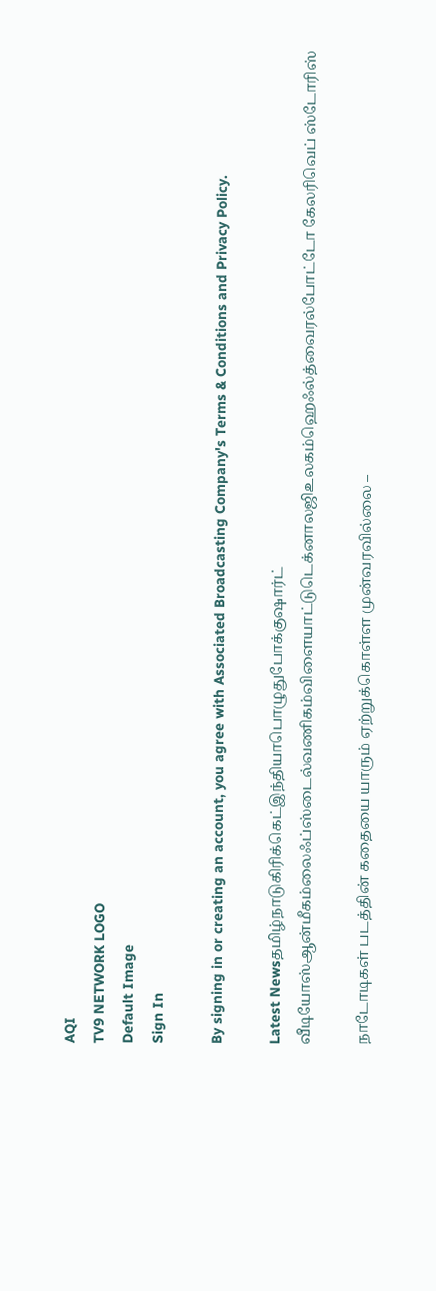AQI
TV9 NETWORK LOGO
Default Image
Sign In

By signing in or creating an account, you agree with Associated Broadcasting Company's Terms & Conditions and Privacy Policy.

Latest Newsதமிழ்நாடுகிரிக்கெட்இந்தியாபொழுதுபோக்குஷார்ட் வீடியோஸ்ஆன்மீகம்லைஃப்ஸ்டைல்வணிகம்விளையாட்டுடெக்னாலஜிஉலகம்ஹெஃல்த்வைரல்போட்டோ கேலரிவெப் ஸ்டோரிஸ்

நாடோடிகள் படத்தின் கதையை யாரும் ஏற்றுக்கொள்ள முன்வரவில்லை –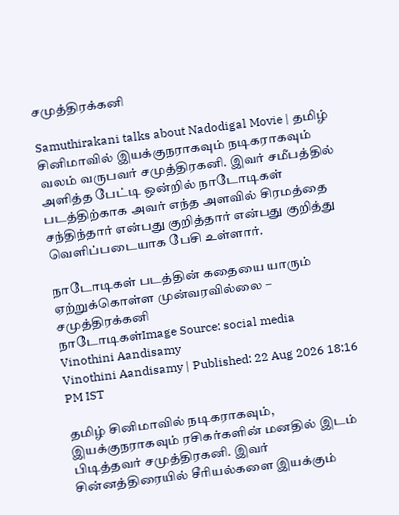சமுத்திரக்கனி

Samuthirakani talks about Nadodigal Movie | தமிழ் சினிமாவில் இயக்குநராகவும் நடிகராகவும் வலம் வருபவர் சமுத்திரகனி. இவர் சமீபத்தில் அளித்த பேட்டி ஒன்றில் நாடோடிகள் படத்திற்காக அவர் எந்த அளவில் சிரமத்தை சந்திந்தார் என்பது குறித்தார் என்பது குறித்து வெளிப்படையாக பேசி உள்ளார்.

நாடோடிகள் படத்தின் கதையை யாரும் ஏற்றுக்கொள்ள முன்வரவில்லை – சமுத்திரக்கனி
நாடோடிகள்Image Source: social media
Vinothini Aandisamy
Vinothini Aandisamy | Published: 22 Aug 2026 18:16 PM IST

தமிழ் சினிமாவில் நடிகராகவும், இயக்குநராகவும் ரசிகர்களின் மனதில் இடம் பிடித்தவர் சமுத்திரகனி. இவர் சின்னத்திரையில் சீரியல்களை இயக்கும்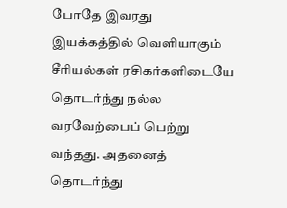போதே இவரது இயக்கத்தில் வெளியாகும் சீரியல்கள் ரசிகர்களிடையே தொடர்ந்து நல்ல வரவேற்பைப் பெற்று வந்தது. அதனைத் தொடர்ந்து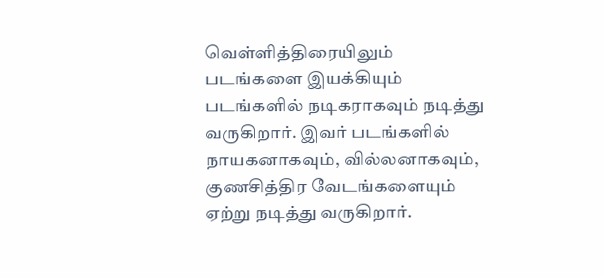வெள்ளித்திரையிலும் படங்களை இயக்கியும் படங்களில் நடிகராகவும் நடித்து வருகிறார். இவர் படங்களில் நாயகனாகவும், வில்லனாகவும், குணசித்திர வேடங்களையும் ஏற்று நடித்து வருகிறார்.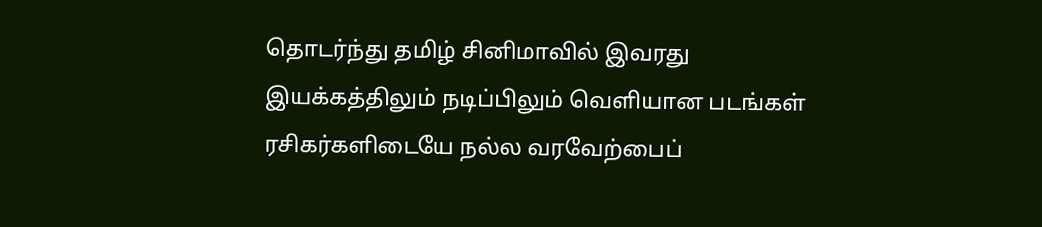தொடர்ந்து தமிழ் சினிமாவில் இவரது இயக்கத்திலும் நடிப்பிலும் வெளியான படங்கள் ரசிகர்களிடையே நல்ல வரவேற்பைப்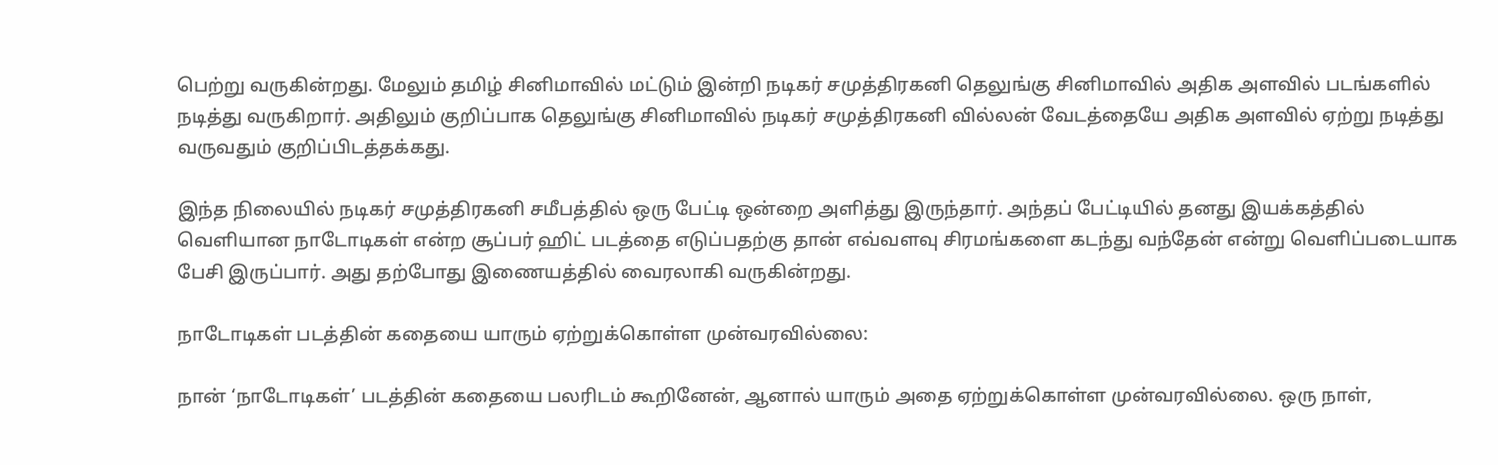பெற்று வருகின்றது. மேலும் தமிழ் சினிமாவில் மட்டும் இன்றி நடிகர் சமுத்திரகனி தெலுங்கு சினிமாவில் அதிக அளவில் படங்களில் நடித்து வருகிறார். அதிலும் குறிப்பாக தெலுங்கு சினிமாவில் நடிகர் சமுத்திரகனி வில்லன் வேடத்தையே அதிக அளவில் ஏற்று நடித்து வருவதும் குறிப்பிடத்தக்கது.

இந்த நிலையில் நடிகர் சமுத்திரகனி சமீபத்தில் ஒரு பேட்டி ஒன்றை அளித்து இருந்தார். அந்தப் பேட்டியில் தனது இயக்கத்தில் வெளியான நாடோடிகள் என்ற சூப்பர் ஹிட் படத்தை எடுப்பதற்கு தான் எவ்வளவு சிரமங்களை கடந்து வந்தேன் என்று வெளிப்படையாக பேசி இருப்பார். அது தற்போது இணையத்தில் வைரலாகி வருகின்றது.

நாடோடிகள் படத்தின் கதையை யாரும் ஏற்றுக்கொள்ள முன்வரவில்லை:

நான் ‘நாடோடிகள்’ படத்தின் கதையை பலரிடம் கூறினேன், ஆனால் யாரும் அதை ஏற்றுக்கொள்ள முன்வரவில்லை. ஒரு நாள்,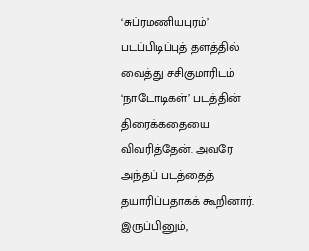‘சுப்ரமணியபுரம்’ படப்பிடிப்புத் தளத்தில் வைத்து சசிகுமாரிடம் ‘நாடோடிகள்’ படத்தின் திரைக்கதையை விவரித்தேன். அவரே அந்தப் படத்தைத் தயாரிப்பதாகக் கூறினார். இருப்பினும்,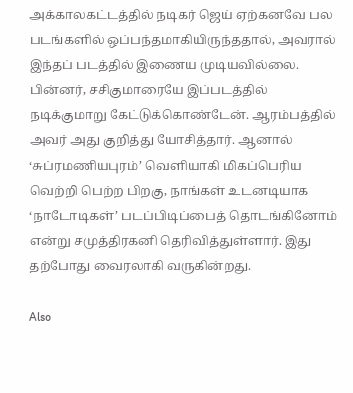அக்காலகட்டத்தில் நடிகர் ஜெய் ஏற்கனவே பல படங்களில் ஒப்பந்தமாகியிருந்ததால், அவரால் இந்தப் படத்தில் இணைய முடியவில்லை. பின்னர், சசிகுமாரையே இப்படத்தில் நடிக்குமாறு கேட்டுக்கொண்டேன். ஆரம்பத்தில் அவர் அது குறித்து யோசித்தார். ஆனால் ‘சுப்ரமணியபுரம்’ வெளியாகி மிகப்பெரிய வெற்றி பெற்ற பிறகு, நாங்கள் உடனடியாக ‘நாடோடிகள்’ படப்பிடிப்பைத் தொடங்கினோம் என்று சமுத்திரகனி தெரிவித்துள்ளார். இது தற்போது வைரலாகி வருகின்றது.

Also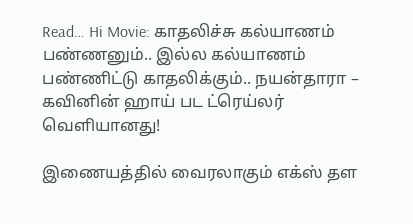Read… Hi Movie: காதலிச்சு கல்யாணம் பண்ணனும்.. இல்ல கல்யாணம் பண்ணிட்டு காதலிக்கும்.. நயன்தாரா – கவினின் ஹாய் பட ட்ரெய்லர் வெளியானது!

இணையத்தில் வைரலாகும் எக்ஸ் தள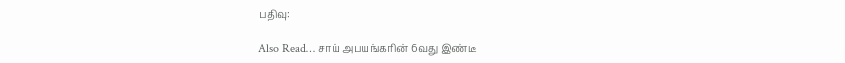பதிவு:

Also Read… சாய் அபயங்கரின் 6வது இண்டீ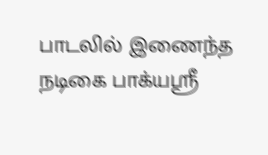பாடலில் இணைந்த நடிகை பாக்யஸ்ரீ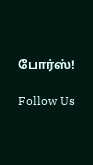போர்ஸ்!

Follow Us